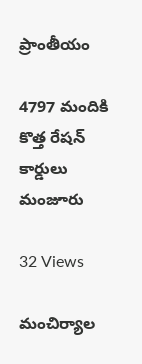ప్రాంతీయం

4797 మందికి కొత్త రేషన్ కార్డులు మంజూరు

32 Views

మంచిర్యాల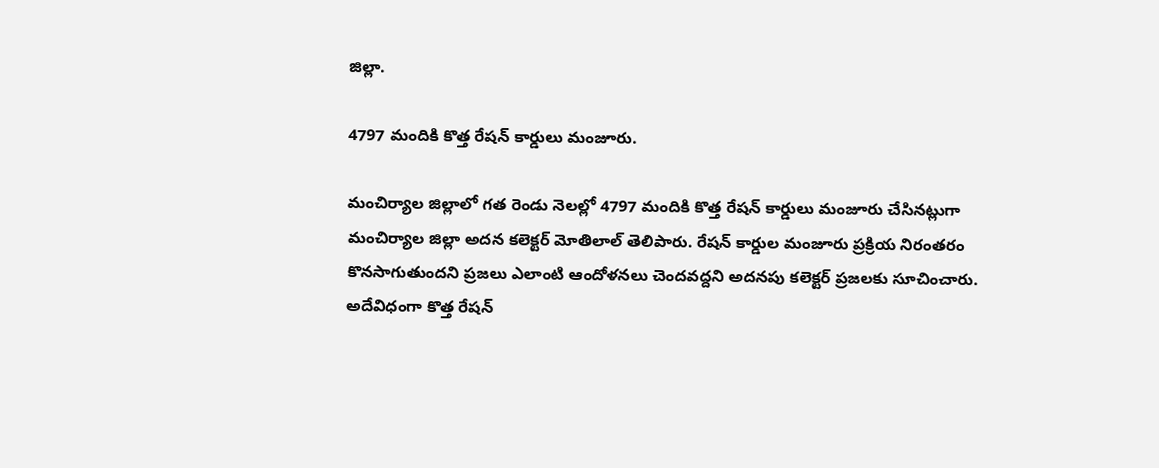జిల్లా.

4797 మందికి కొత్త రేషన్ కార్డులు మంజూరు.

మంచిర్యాల జిల్లాలో గత రెండు నెలల్లో 4797 మందికి కొత్త రేషన్ కార్డులు మంజూరు చేసినట్లుగా మంచిర్యాల జిల్లా అదన కలెక్టర్ మోతిలాల్ తెలిపారు. రేషన్ కార్డుల మంజూరు ప్రక్రియ నిరంతరం కొనసాగుతుందని ప్రజలు ఎలాంటి ఆందోళనలు చెందవద్దని అదనపు కలెక్టర్ ప్రజలకు సూచించారు. అదేవిధంగా కొత్త రేషన్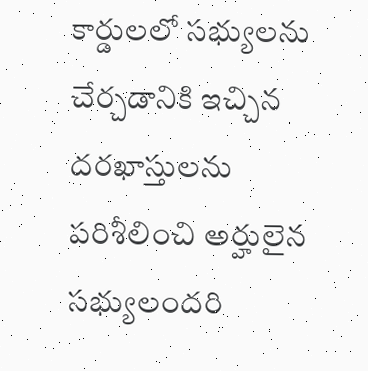కార్డులలో సభ్యులను చేర్చడానికి ఇచ్చిన దరఖాస్తులను పరిశీలించి అర్హులైన సభ్యులందరి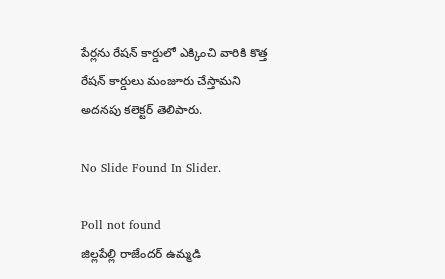పేర్లను రేషన్ కార్డులో ఎక్కించి వారికి కొత్త రేషన్ కార్డులు మంజూరు చేస్తామని అదనపు కలెక్టర్ తెలిపారు.

No Slide Found In Slider.

Poll not found
జిల్లపేల్లి రాజేందర్ ఉమ్మడి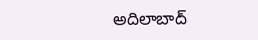అదిలాబాద్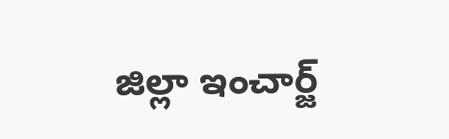జిల్లా ఇంచార్జ్